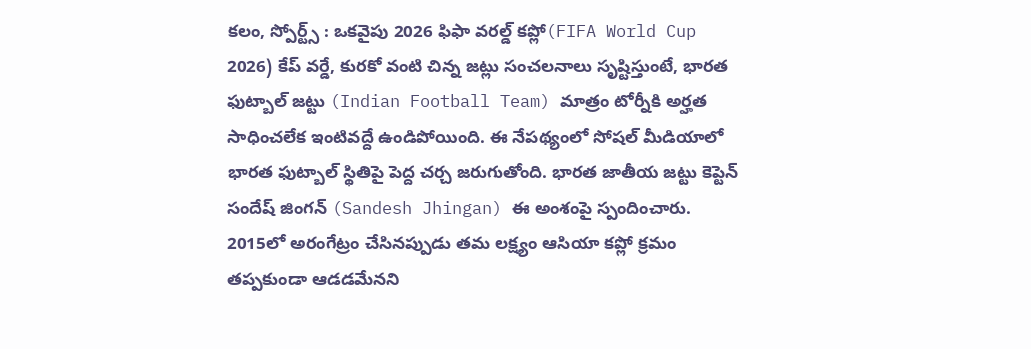కలం, స్పోర్ట్స్ : ఒకవైపు 2026 ఫిఫా వరల్డ్ కప్లో(FIFA World Cup 2026) కేప్ వర్డే, కురకో వంటి చిన్న జట్లు సంచలనాలు సృష్టిస్తుంటే, భారత ఫుట్బాల్ జట్టు (Indian Football Team) మాత్రం టోర్నీకి అర్హత సాధించలేక ఇంటివద్దే ఉండిపోయింది. ఈ నేపథ్యంలో సోషల్ మీడియాలో భారత ఫుట్బాల్ స్థితిపై పెద్ద చర్చ జరుగుతోంది. భారత జాతీయ జట్టు కెప్టెన్ సందేష్ జింగన్ (Sandesh Jhingan) ఈ అంశంపై స్పందించారు. 2015లో అరంగేట్రం చేసినప్పుడు తమ లక్ష్యం ఆసియా కప్లో క్రమం తప్పకుండా ఆడడమేనని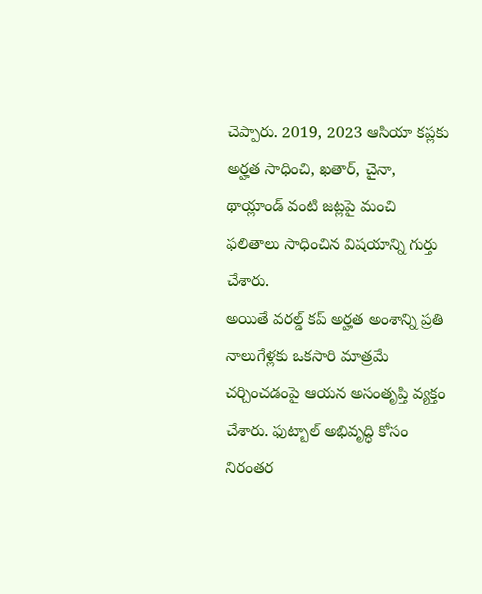చెప్పారు. 2019, 2023 ఆసియా కప్లకు అర్హత సాధించి, ఖతార్, చైనా, థాయ్లాండ్ వంటి జట్లపై మంచి ఫలితాలు సాధించిన విషయాన్ని గుర్తు చేశారు.
అయితే వరల్డ్ కప్ అర్హత అంశాన్ని ప్రతి నాలుగేళ్లకు ఒకసారి మాత్రమే చర్చించడంపై ఆయన అసంతృప్తి వ్యక్తం చేశారు. ఫుట్బాల్ అభివృద్ధి కోసం నిరంతర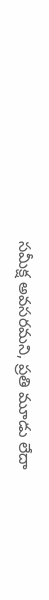సమీక్ష అవసరమని, ప్రతి మూడు లేదా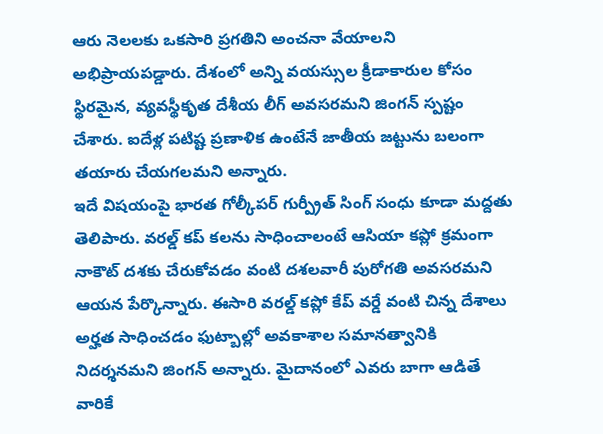ఆరు నెలలకు ఒకసారి ప్రగతిని అంచనా వేయాలని అభిప్రాయపడ్డారు. దేశంలో అన్ని వయస్సుల క్రీడాకారుల కోసం స్థిరమైన, వ్యవస్థీకృత దేశీయ లీగ్ అవసరమని జింగన్ స్పష్టం చేశారు. ఐదేళ్ల పటిష్ట ప్రణాళిక ఉంటేనే జాతీయ జట్టును బలంగా తయారు చేయగలమని అన్నారు.
ఇదే విషయంపై భారత గోల్కీపర్ గుర్ప్రీత్ సింగ్ సంధు కూడా మద్దతు తెలిపారు. వరల్డ్ కప్ కలను సాధించాలంటే ఆసియా కప్లో క్రమంగా నాకౌట్ దశకు చేరుకోవడం వంటి దశలవారీ పురోగతి అవసరమని ఆయన పేర్కొన్నారు. ఈసారి వరల్డ్ కప్లో కేప్ వర్డే వంటి చిన్న దేశాలు అర్హత సాధించడం ఫుట్బాల్లో అవకాశాల సమానత్వానికి నిదర్శనమని జింగన్ అన్నారు. మైదానంలో ఎవరు బాగా ఆడితే వారికే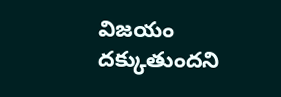విజయం దక్కుతుందని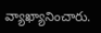వ్యాఖ్యానించారు.